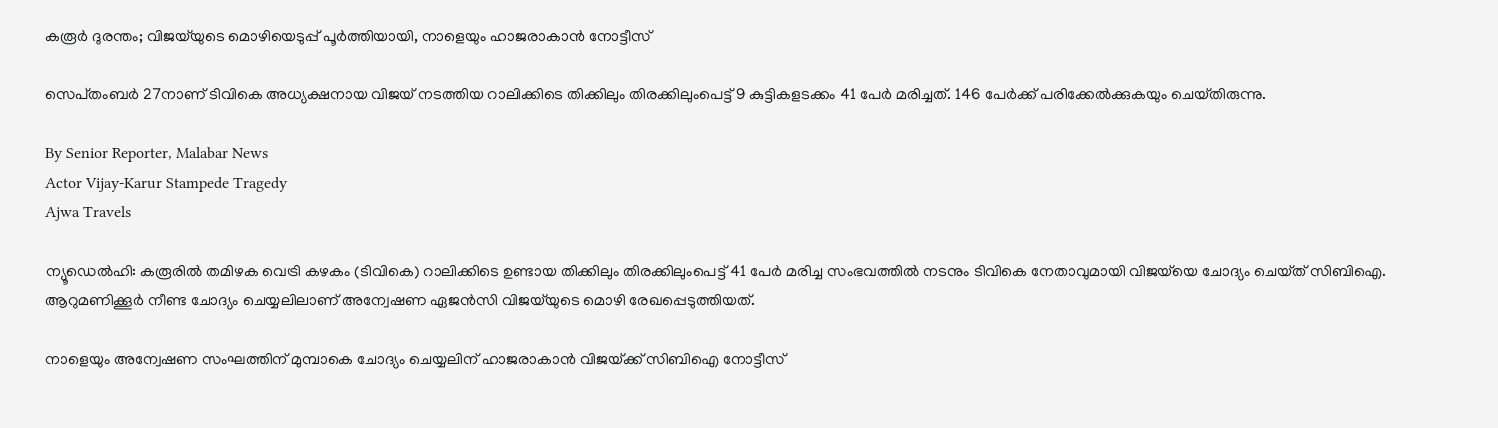കരൂർ ദുരന്തം; വിജയ്‌യുടെ മൊഴിയെടുപ്പ് പൂർത്തിയായി, നാളെയും ഹാജരാകാൻ നോട്ടീസ്

സെപ്‌തംബർ 27നാണ് ടിവികെ അധ്യക്ഷനായ വിജയ് നടത്തിയ റാലിക്കിടെ തിക്കിലും തിരക്കിലുംപെട്ട് 9 കുട്ടികളടക്കം 41 പേർ മരിച്ചത്. 146 പേർക്ക് പരിക്കേൽക്കുകയും ചെയ്‌തിരുന്നു.

By Senior Reporter, Malabar News
Actor Vijay-Karur Stampede Tragedy
Ajwa Travels

ന്യൂഡെൽഹി: കരൂരിൽ തമിഴക വെട്രി കഴകം (ടിവികെ) റാലിക്കിടെ ഉണ്ടായ തിക്കിലും തിരക്കിലുംപെട്ട് 41 പേർ മരിച്ച സംഭവത്തിൽ നടനും ടിവികെ നേതാവുമായി വിജയ്‌യെ ചോദ്യം ചെയ്‌ത്‌ സിബിഐ. ആറുമണിക്കൂർ നീണ്ട ചോദ്യം ചെയ്യലിലാണ് അന്വേഷണ ഏജൻസി വിജയ്‌യുടെ മൊഴി രേഖപ്പെടുത്തിയത്.

നാളെയും അന്വേഷണ സംഘത്തിന് മുമ്പാകെ ചോദ്യം ചെയ്യലിന് ഹാജരാകാൻ വിജയ്‌ക്ക് സിബിഐ നോട്ടീസ്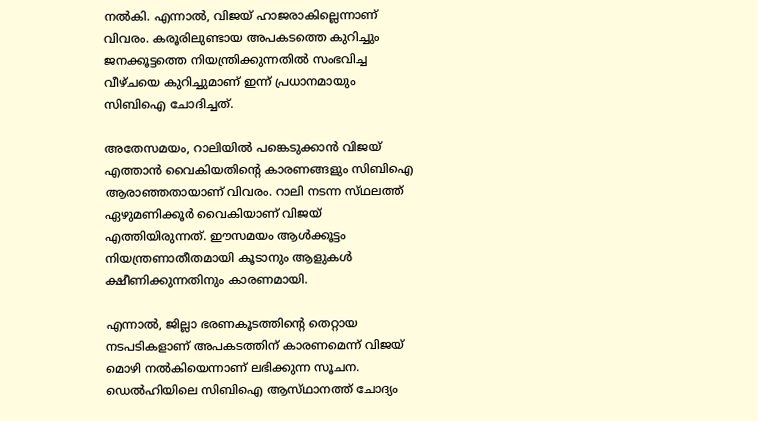നൽകി. എന്നാൽ, വിജയ് ഹാജരാകില്ലെന്നാണ് വിവരം. കരൂരിലുണ്ടായ അപകടത്തെ കുറിച്ചും ജനക്കൂട്ടത്തെ നിയന്ത്രിക്കുന്നതിൽ സംഭവിച്ച വീഴ്‌ചയെ കുറിച്ചുമാണ് ഇന്ന് പ്രധാനമായും സിബിഐ ചോദിച്ചത്.

അതേസമയം, റാലിയിൽ പങ്കെടുക്കാൻ വിജയ് എത്താൻ വൈകിയതിന്റെ കാരണങ്ങളും സിബിഐ ആരാഞ്ഞതായാണ് വിവരം. റാലി നടന്ന സ്‌ഥലത്ത്‌ ഏഴുമണിക്കൂർ വൈകിയാണ് വിജയ് എത്തിയിരുന്നത്. ഈസമയം ആൾക്കൂട്ടം നിയന്ത്രണാതീതമായി കൂടാനും ആളുകൾ ക്ഷീണിക്കുന്നതിനും കാരണമായി.

എന്നാൽ, ജില്ലാ ഭരണകൂടത്തിന്റെ തെറ്റായ നടപടികളാണ് അപകടത്തിന് കാരണമെന്ന് വിജയ് മൊഴി നൽകിയെന്നാണ് ലഭിക്കുന്ന സൂചന. ഡെൽഹിയിലെ സിബിഐ ആസ്‌ഥാനത്ത് ചോദ്യം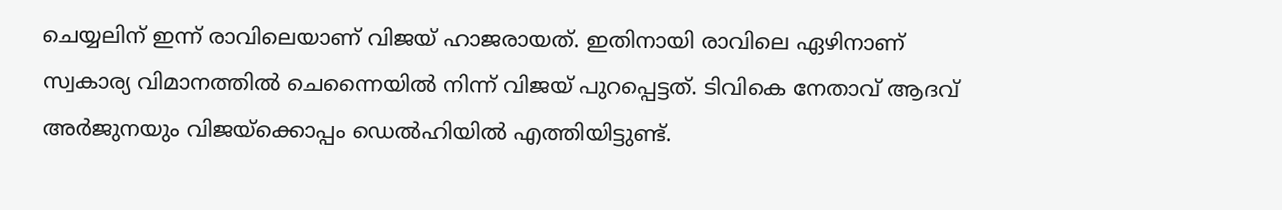ചെയ്യലിന് ഇന്ന് രാവിലെയാണ് വിജയ് ഹാജരായത്. ഇതിനായി രാവിലെ ഏഴിനാണ് സ്വകാര്യ വിമാനത്തിൽ ചെന്നൈയിൽ നിന്ന് വിജയ് പുറപ്പെട്ടത്. ടിവികെ നേതാവ് ആദവ് അർജുനയും വിജയ്‌ക്കൊപ്പം ഡെൽഹിയിൽ എത്തിയിട്ടുണ്ട്.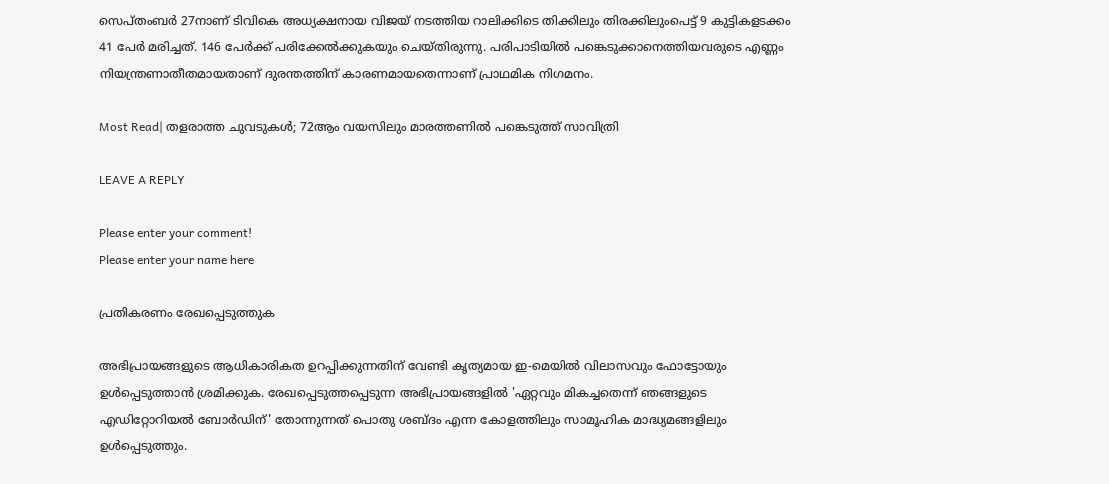സെപ്‌തംബർ 27നാണ് ടിവികെ അധ്യക്ഷനായ വിജയ് നടത്തിയ റാലിക്കിടെ തിക്കിലും തിരക്കിലുംപെട്ട് 9 കുട്ടികളടക്കം 41 പേർ മരിച്ചത്. 146 പേർക്ക് പരിക്കേൽക്കുകയും ചെയ്‌തിരുന്നു. പരിപാടിയിൽ പങ്കെടുക്കാനെത്തിയവരുടെ എണ്ണം നിയന്ത്രണാതീതമായതാണ് ദുരന്തത്തിന് കാരണമായതെന്നാണ് പ്രാഥമിക നിഗമനം.

Most Read| തളരാത്ത ചുവടുകൾ; 72ആം വയസിലും മാരത്തണിൽ പങ്കെടുത്ത് സാവിത്രി

LEAVE A REPLY

Please enter your comment!
Please enter your name here

പ്രതികരണം രേഖപ്പെടുത്തുക

അഭിപ്രായങ്ങളുടെ ആധികാരികത ഉറപ്പിക്കുന്നതിന് വേണ്ടി കൃത്യമായ ഇ-മെയിൽ വിലാസവും ഫോട്ടോയും ഉൾപ്പെടുത്താൻ ശ്രമിക്കുക. രേഖപ്പെടുത്തപ്പെടുന്ന അഭിപ്രായങ്ങളിൽ 'ഏറ്റവും മികച്ചതെന്ന് ഞങ്ങളുടെ എഡിറ്റോറിയൽ ബോർഡിന്' തോന്നുന്നത് പൊതു ശബ്‌ദം എന്ന കോളത്തിലും സാമൂഹിക മാദ്ധ്യമങ്ങളിലും ഉൾപ്പെടുത്തും.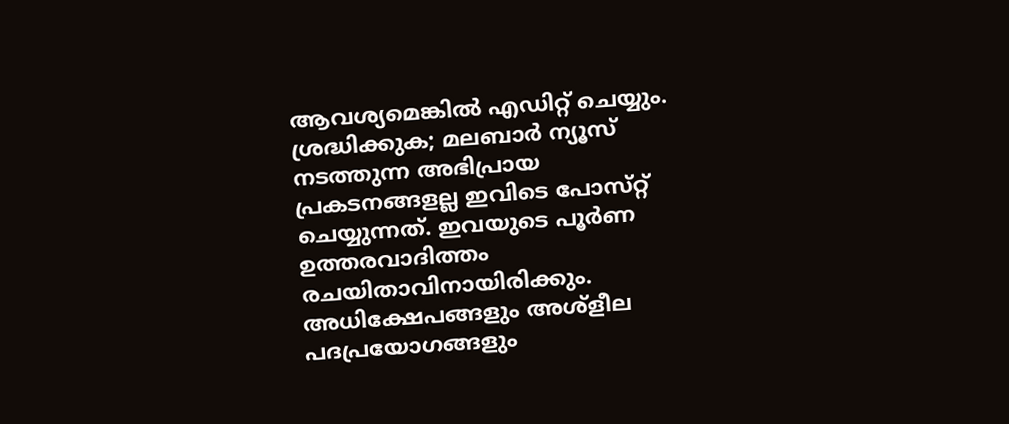ആവശ്യമെങ്കിൽ എഡിറ്റ് ചെയ്യും. ശ്രദ്ധിക്കുക; മലബാർ ന്യൂസ് നടത്തുന്ന അഭിപ്രായ പ്രകടനങ്ങളല്ല ഇവിടെ പോസ്‌റ്റ് ചെയ്യുന്നത്. ഇവയുടെ പൂർണ ഉത്തരവാദിത്തം രചയിതാവിനായിരിക്കും. അധിക്ഷേപങ്ങളും അശ്‌ളീല പദപ്രയോഗങ്ങളും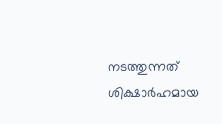നടത്തുന്നത് ശിക്ഷാർഹമായ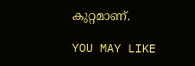കുറ്റമാണ്.

YOU MAY LIKE